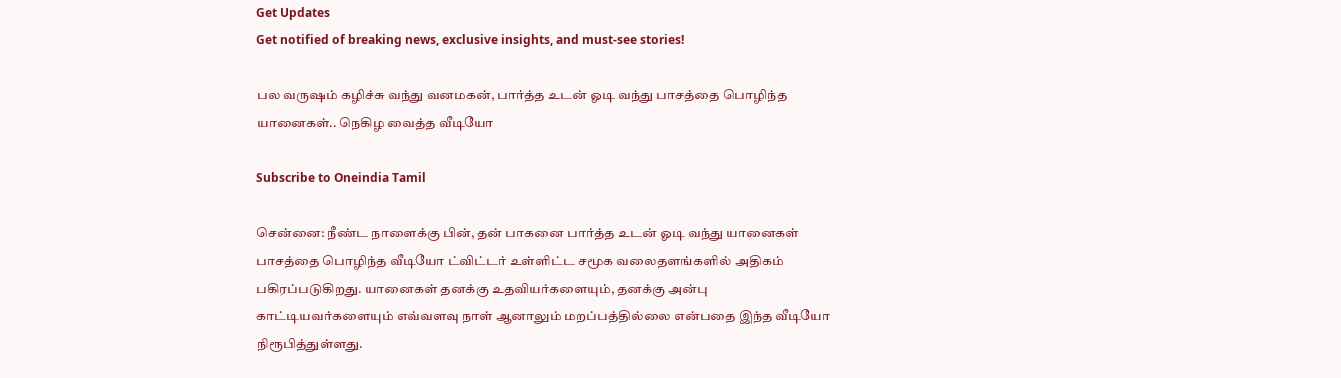Get Updates
Get notified of breaking news, exclusive insights, and must-see stories!

பல வருஷம் கழிச்சு வந்து வனமகன், பார்த்த உடன் ஓடி வந்து பாசத்தை பொழிந்த யானைகள்.. நெகிழ வைத்த வீடியோ

Subscribe to Oneindia Tamil

சென்னை: நீண்ட நாளைக்கு பின், தன் பாகனை பார்த்த உடன் ஓடி வந்து யானைகள் பாசத்தை பொழிந்த வீடியோ ட்விட்டர் உள்ளிட்ட சமூக வலைதளங்களில் அதிகம் பகிரப்படுகிறது. யானைகள் தனக்கு உதவியர்களையும், தனக்கு அன்பு காட்டியவர்களையும் எவ்வளவு நாள் ஆனாலும் மறப்பத்தில்லை என்பதை இந்த வீடியோ நிரூபித்துள்ளது.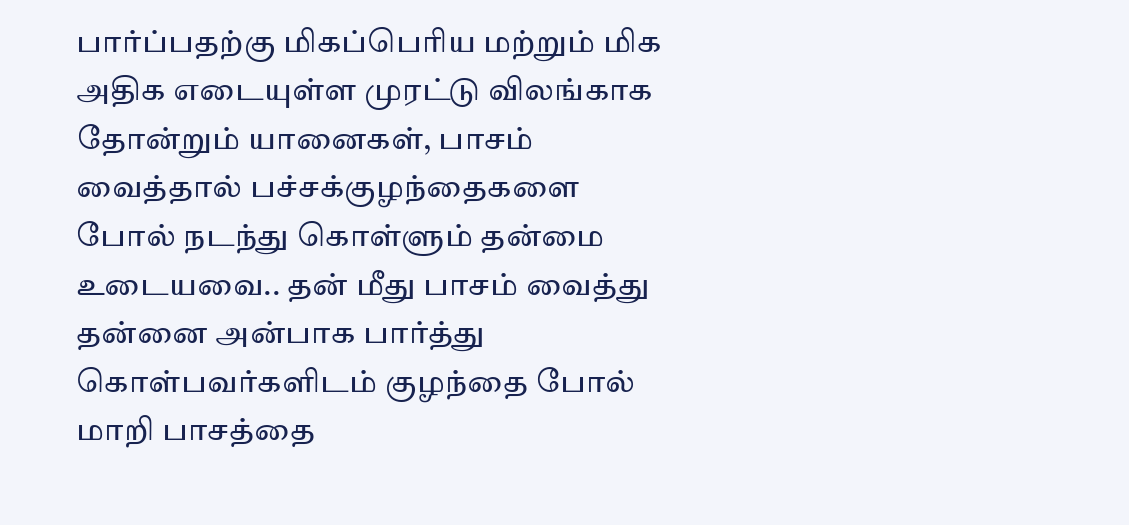பார்ப்பதற்கு மிகப்பெரிய மற்றும் மிக அதிக எடையுள்ள முரட்டு விலங்காக தோன்றும் யானைகள், பாசம் வைத்தால் பச்சக்குழந்தைகளை போல் நடந்து கொள்ளும் தன்மை உடையவை.. தன் மீது பாசம் வைத்து தன்னை அன்பாக பார்த்து கொள்பவர்களிடம் குழந்தை போல் மாறி பாசத்தை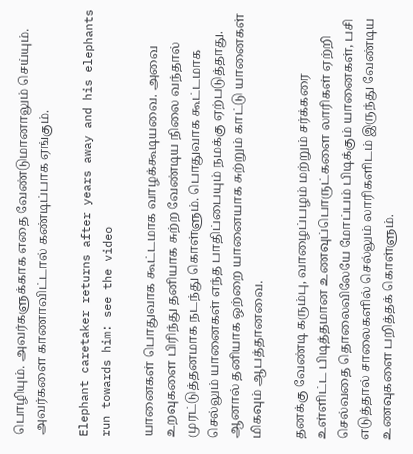பொழியும். அவர்களுக்காக எதை வேண்டுமானாலும் செய்யும். அவர்களை காணாவிட்டால் கண்டிப்பாக ஏங்கும்.

Elephant caretaker returns after years away and his elephants run towards him: see the video

யானைகள் பொதுவாக கூட்டமாக வாழக்கூடியவை. அவை உறவுகளை பிரிந்து தனியாக சுற்ற வேண்டிய நிலை வந்தால் முரட்டுத்தனமாக நடந்து கொள்ளும். பொதுவாக கூட்டமாக செல்லும் யானைகள் எந்த பாதிப்பையும் நமக்கு ஏற்படுத்தாது. ஆனால் தனியாக ஒற்றை யானையாக சுற்றும் காட்டு யானைகள் மிகவும் ஆபத்தானவை.

தனக்கு வேண்டி கரும்பு, வாழைப்பழம் மற்றும் சர்க்கரை உள்ளிட்ட பிடித்தமான உணவுப்பொருட்களை லாரிகள் ஏற்றி செல்வதை தொலைவிலேயே மோப்பம் பிடிக்கும் யானைகள், பசி எடுத்தால் சாலைகளில் செல்லும் லாரிகளிடம் இருந்து வேண்டிய உணவுகளை பறித்தக் கொள்ளும்.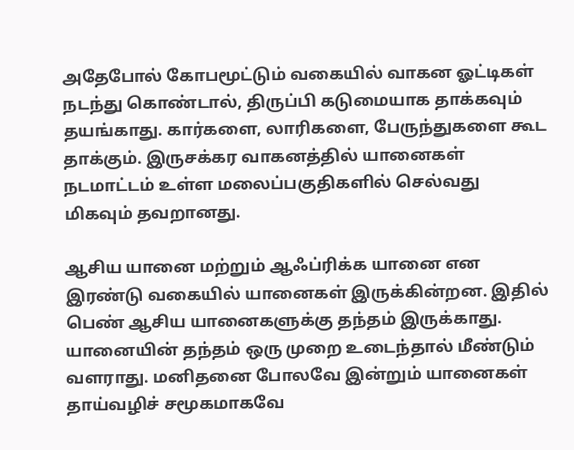அதேபோல் கோபமூட்டும் வகையில் வாகன ஓட்டிகள் நடந்து கொண்டால், திருப்பி கடுமையாக தாக்கவும் தயங்காது. கார்களை, லாரிகளை, பேருந்துகளை கூட தாக்கும். இருசக்கர வாகனத்தில் யானைகள் நடமாட்டம் உள்ள மலைப்பகுதிகளில் செல்வது மிகவும் தவறானது.

ஆசிய யானை மற்றும் ஆஃப்ரிக்க யானை என இரண்டு வகையில் யானைகள் இருக்கின்றன. இதில் பெண் ஆசிய யானைகளுக்கு தந்தம் இருக்காது. யானையின் தந்தம் ஒரு முறை உடைந்தால் மீண்டும் வளராது. மனிதனை போலவே இன்றும் யானைகள் தாய்வழிச் சமூகமாகவே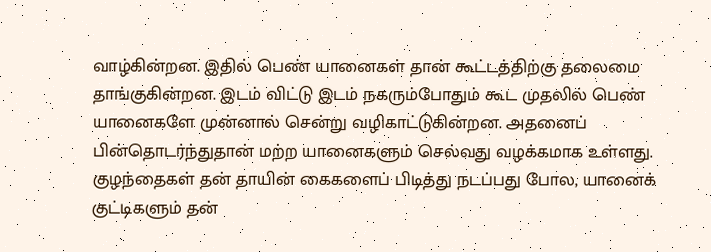வாழ்கின்றன. இதில் பெண் யானைகள் தான் கூட்டத்திற்கு தலைமை தாங்குகின்றன. இடம் விட்டு இடம் நகரும்போதும் கூட முதலில் பெண் யானைகளே முன்னால் சென்று வழிகாட்டுகின்றன. அதனைப் பின்தொடர்ந்துதான் மற்ற யானைகளும் செல்வது வழக்கமாக உள்ளது. குழந்தைகள் தன் தாயின் கைகளைப் பிடித்து நடப்பது போல, யானைக் குட்டிகளும் தன்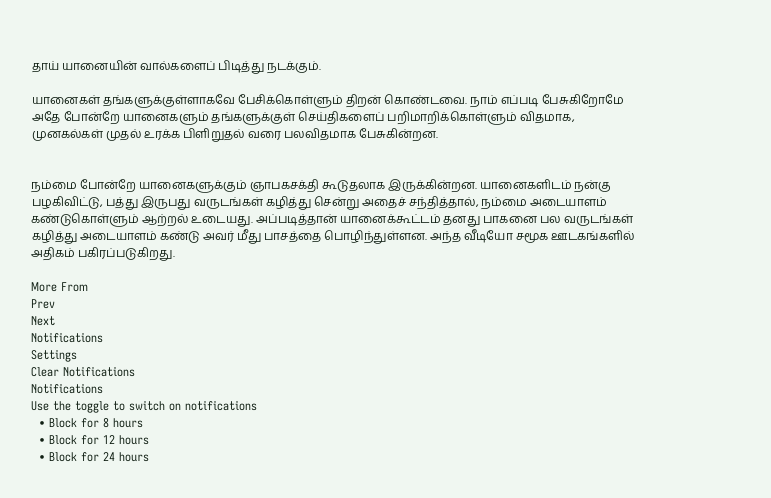தாய் யானையின் வால்களைப் பிடித்து நடக்கும்.

யானைகள் தங்களுக்குள்ளாகவே பேசிக்கொள்ளும் திறன் கொண்டவை. நாம் எப்படி பேசுகிறோமே அதே போன்றே யானைகளும் தங்களுக்குள் செய்திகளைப் பறிமாறிக்கொள்ளும் விதமாக, முனகல்கள் முதல் உரக்க பிளிறுதல் வரை பலவிதமாக பேசுகின்றன.


நம்மை போன்றே யானைகளுக்கும் ஞாபகசக்தி கூடுதலாக இருக்கின்றன. யானைகளிடம் நன்கு பழகிவிட்டு, பத்து இருபது வருடங்கள் கழித்து சென்று அதைச் சந்தித்தால், நம்மை அடையாளம் கண்டுகொள்ளும் ஆற்றல் உடையது. அப்படித்தான் யானைக்கூட்டம் தனது பாகனை பல வருடங்கள் கழித்து அடையாளம் கண்டு அவர் மீது பாசத்தை பொழிந்துள்ளன. அந்த வீடியோ சமூக ஊடகங்களில் அதிகம் பகிரப்படுகிறது.

More From
Prev
Next
Notifications
Settings
Clear Notifications
Notifications
Use the toggle to switch on notifications
  • Block for 8 hours
  • Block for 12 hours
  • Block for 24 hours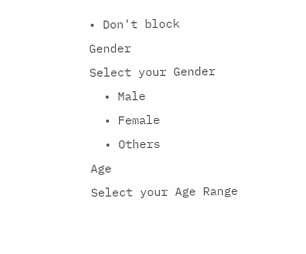• Don't block
Gender
Select your Gender
  • Male
  • Female
  • Others
Age
Select your Age Range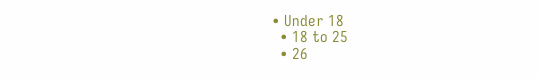• Under 18
  • 18 to 25
  • 26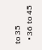to 35
  • 36 to 45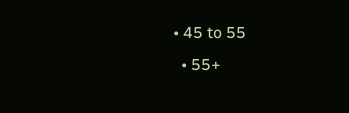• 45 to 55
  • 55+